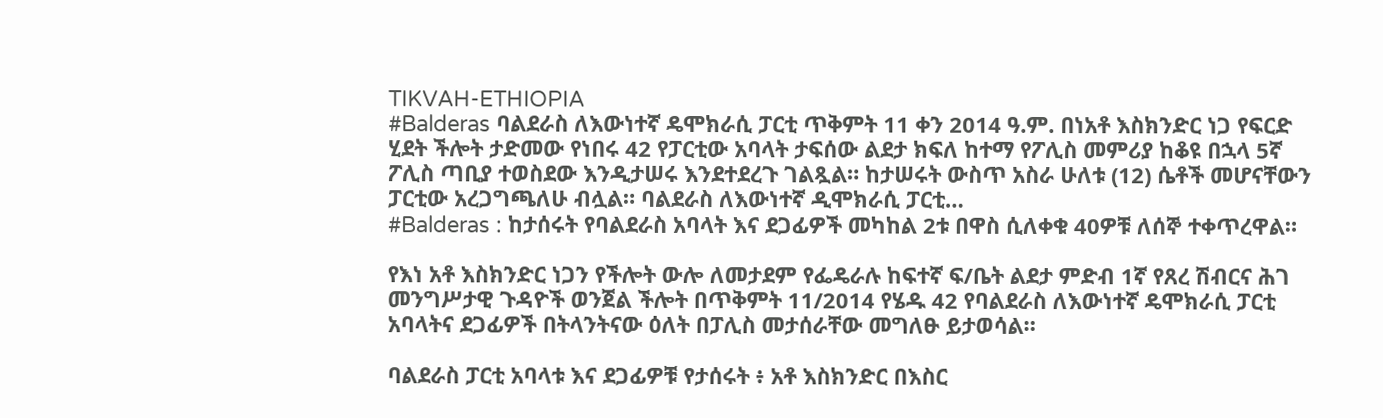TIKVAH-ETHIOPIA
#Balderas ባልደራስ ለእውነተኛ ዴሞክራሲ ፓርቲ ጥቅምት 11 ቀን 2014 ዓ.ም. በነአቶ እስክንድር ነጋ የፍርድ ሂደት ችሎት ታድመው የነበሩ 42 የፓርቲው አባላት ታፍሰው ልደታ ክፍለ ከተማ የፖሊስ መምሪያ ከቆዩ በኋላ 5ኛ ፖሊስ ጣቢያ ተወስደው እንዲታሠሩ እንደተደረጉ ገልጿል። ከታሠሩት ውስጥ አስራ ሁለቱ (12) ሴቶች መሆናቸውን ፓርቲው አረጋግጫለሁ ብሏል። ባልደራስ ለእውነተኛ ዲሞክራሲ ፓርቲ…
#Balderas : ከታሰሩት የባልደራስ አባላት እና ደጋፊዎች መካከል 2ቱ በዋስ ሲለቀቁ 40ዎቹ ለሰኞ ተቀጥረዋል።

የእነ አቶ እስክንድር ነጋን የችሎት ውሎ ለመታደም የፌዴራሉ ከፍተኛ ፍ/ቤት ልደታ ምድብ 1ኛ የጸረ ሽብርና ሕገ መንግሥታዊ ጉዳዮች ወንጀል ችሎት በጥቅምት 11/2014 የሄዱ 42 የባልደራስ ለእውነተኛ ዴሞክራሲ ፓርቲ አባላትና ደጋፊዎች በትላንትናው ዕለት በፓሊስ መታሰራቸው መግለፁ ይታወሳል።

ባልደራስ ፓርቲ አባላቱ እና ደጋፊዎቹ የታሰሩት ፥ አቶ እስክንድር በእስር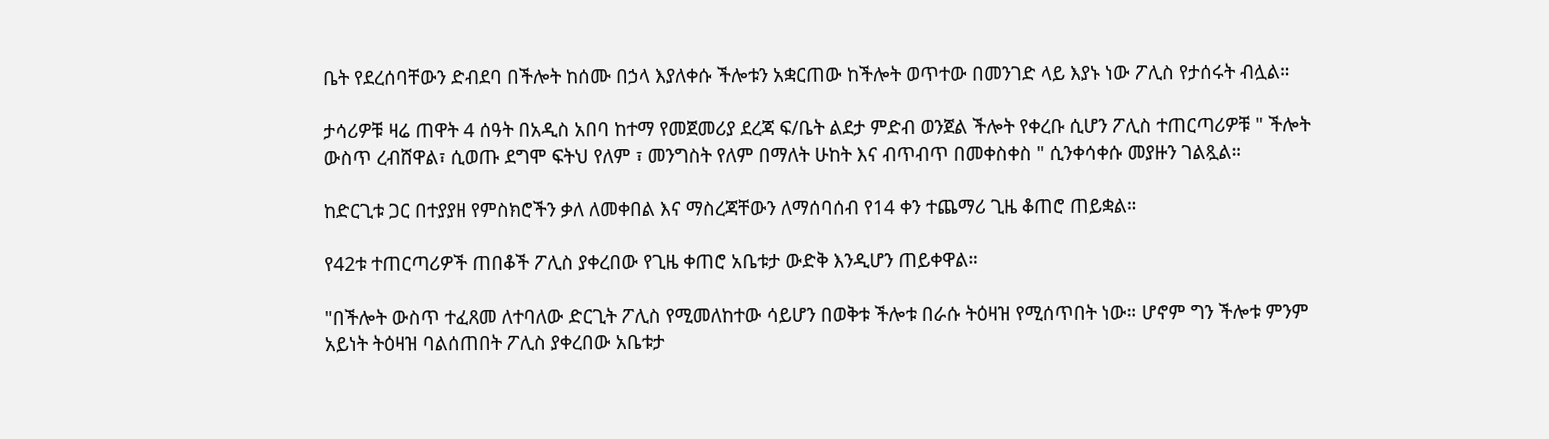ቤት የደረሰባቸውን ድብደባ በችሎት ከሰሙ በኃላ እያለቀሱ ችሎቱን አቋርጠው ከችሎት ወጥተው በመንገድ ላይ እያኑ ነው ፖሊስ የታሰሩት ብሏል።

ታሳሪዎቹ ዛሬ ጠዋት 4 ሰዓት በአዲስ አበባ ከተማ የመጀመሪያ ደረጃ ፍ/ቤት ልደታ ምድብ ወንጀል ችሎት የቀረቡ ሲሆን ፖሊስ ተጠርጣሪዎቹ " ችሎት ውስጥ ረብሸዋል፣ ሲወጡ ደግሞ ፍትህ የለም ፣ መንግስት የለም በማለት ሁከት እና ብጥብጥ በመቀስቀስ " ሲንቀሳቀሱ መያዙን ገልጿል።

ከድርጊቱ ጋር በተያያዘ የምስክሮችን ቃለ ለመቀበል እና ማስረጃቸውን ለማሰባሰብ የ14 ቀን ተጨማሪ ጊዜ ቆጠሮ ጠይቋል።

የ42ቱ ተጠርጣሪዎች ጠበቆች ፖሊስ ያቀረበው የጊዜ ቀጠሮ አቤቱታ ውድቅ እንዲሆን ጠይቀዋል።

"በችሎት ውስጥ ተፈጸመ ለተባለው ድርጊት ፖሊስ የሚመለከተው ሳይሆን በወቅቱ ችሎቱ በራሱ ትዕዛዝ የሚሰጥበት ነው። ሆኖም ግን ችሎቱ ምንም አይነት ትዕዛዝ ባልሰጠበት ፖሊስ ያቀረበው አቤቱታ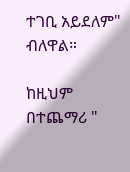ተገቢ አይደለም" ብለዋል።

ከዚህም በተጨማሪ "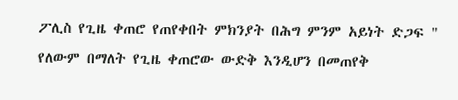ፖሊስ የጊዜ ቀጠሮ የጠየቀበት ምክንያት በሕግ ምንም አይነት ድጋፍ " የለውም በማለት የጊዜ ቀጠሮው ውድቅ እንዲሆን በመጠየቅ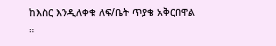ከእስር እንዲለቀቁ ለፍ/ቤት ጥያቄ አቅርበዋል ።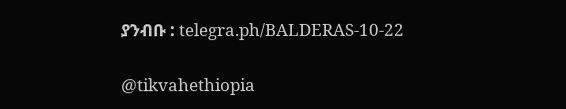ያንብቡ : telegra.ph/BALDERAS-10-22

@tikvahethiopia